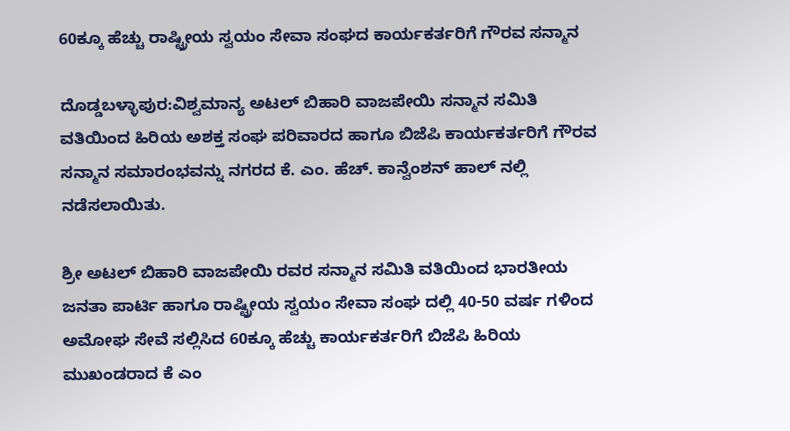60ಕ್ಕೂ ಹೆಚ್ಚು ರಾಷ್ಟ್ರೀಯ ಸ್ವಯಂ ಸೇವಾ ಸಂಘದ ಕಾರ್ಯಕರ್ತರಿಗೆ ಗೌರವ ಸನ್ಮಾನ

ದೊಡ್ಡಬಳ್ಳಾಪುರ:ವಿಶ್ವಮಾನ್ಯ ಅಟಲ್ ಬಿಹಾರಿ ವಾಜಪೇಯಿ ಸನ್ಮಾನ ಸಮಿತಿ ವತಿಯಿಂದ ಹಿರಿಯ ಅಶಕ್ತ ಸಂಘ ಪರಿವಾರದ ಹಾಗೂ ಬಿಜೆಪಿ ಕಾರ್ಯಕರ್ತರಿಗೆ ಗೌರವ ಸನ್ಮಾನ ಸಮಾರಂಭವನ್ನು ನಗರದ ಕೆ. ಎಂ. ಹೆಚ್. ಕಾನ್ವೆಂಶನ್ ಹಾಲ್ ನಲ್ಲಿ ನಡೆಸಲಾಯಿತು.

ಶ್ರೀ ಅಟಲ್ ಬಿಹಾರಿ ವಾಜಪೇಯಿ ರವರ ಸನ್ಮಾನ ಸಮಿತಿ ವತಿಯಿಂದ ಭಾರತೀಯ ಜನತಾ ಪಾರ್ಟಿ ಹಾಗೂ ರಾಷ್ಟ್ರೀಯ ಸ್ವಯಂ ಸೇವಾ ಸಂಘ ದಲ್ಲಿ 40-50 ವರ್ಷ ಗಳಿಂದ ಅಮೋಘ ಸೇವೆ ಸಲ್ಲಿಸಿದ 60ಕ್ಕೂ ಹೆಚ್ಚು ಕಾರ್ಯಕರ್ತರಿಗೆ ಬಿಜೆಪಿ ಹಿರಿಯ ಮುಖಂಡರಾದ ಕೆ ಎಂ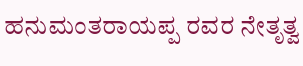ಹನುಮಂತರಾಯಪ್ಪ ರವರ ನೇತೃತ್ವ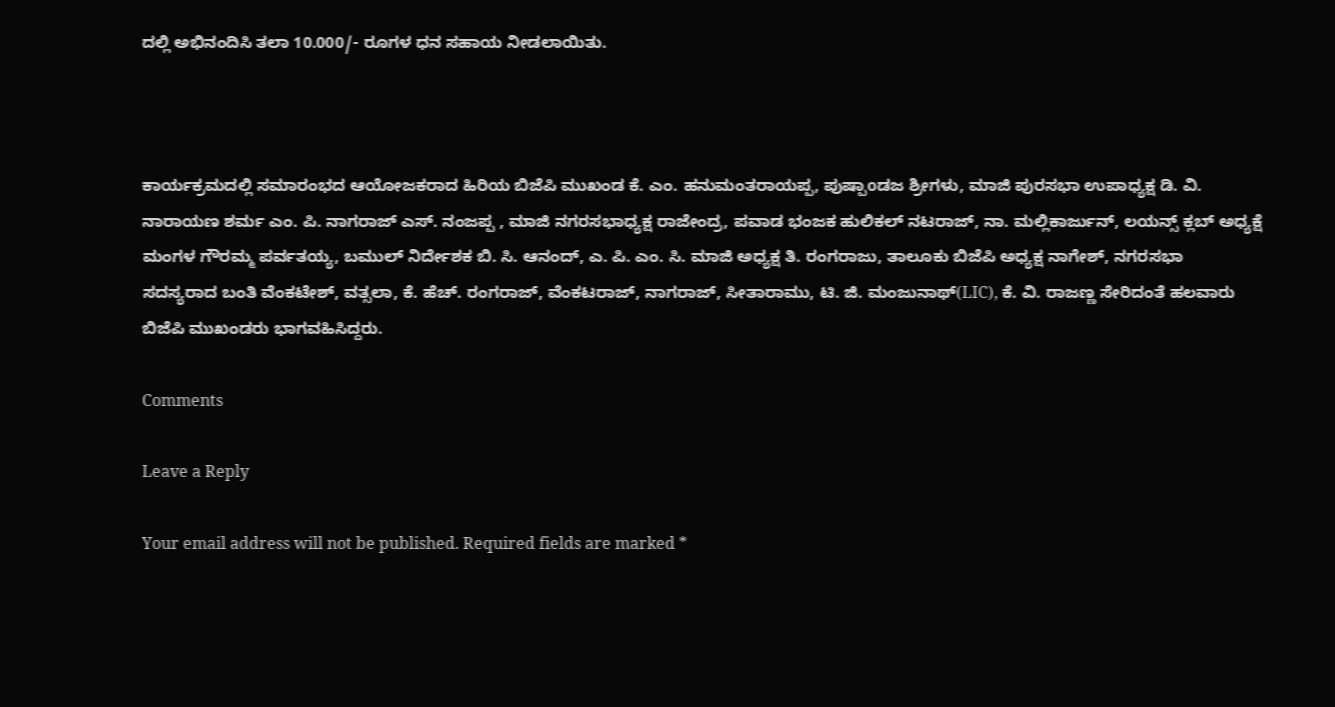ದಲ್ಲಿ ಅಭಿನಂದಿಸಿ ತಲಾ 10.000/- ರೂಗಳ ಧನ ಸಹಾಯ ನೀಡಲಾಯಿತು.



ಕಾರ್ಯಕ್ರಮದಲ್ಲಿ ಸಮಾರಂಭದ ಆಯೋಜಕರಾದ ಹಿರಿಯ ಬಿಜೆಪಿ ಮುಖಂಡ ಕೆ. ಎಂ. ಹನುಮಂತರಾಯಪ್ಪ, ಪುಷ್ಪಾoಡಜ ಶ್ರೀಗಳು, ಮಾಜಿ ಪುರಸಭಾ ಉಪಾಧ್ಯಕ್ಷ ಡಿ. ವಿ. ನಾರಾಯಣ ಶರ್ಮ ಎಂ. ಪಿ. ನಾಗರಾಜ್ ಎಸ್. ನಂಜಪ್ಪ , ಮಾಜಿ ನಗರಸಭಾಧ್ಯಕ್ಷ ರಾಜೇಂದ್ರ, ಪವಾಡ ಭಂಜಕ ಹುಲಿಕಲ್ ನಟರಾಜ್, ನಾ. ಮಲ್ಲಿಕಾರ್ಜುನ್, ಲಯನ್ಸ್ ಕ್ಲಬ್ ಅಧ್ಯಕ್ಷೆ ಮಂಗಳ ಗೌರಮ್ಮ ಪರ್ವತಯ್ಯ, ಬಮುಲ್ ನಿರ್ದೇಶಕ ಬಿ. ಸಿ. ಆನಂದ್, ಎ. ಪಿ. ಎಂ. ಸಿ. ಮಾಜಿ ಅಧ್ಯಕ್ಷ ತಿ. ರಂಗರಾಜು, ತಾಲೂಕು ಬಿಜೆಪಿ ಅಧ್ಯಕ್ಷ ನಾಗೇಶ್, ನಗರಸಭಾ ಸದಸ್ಯರಾದ ಬಂತಿ ವೆಂಕಟೇಶ್, ವತ್ಸಲಾ, ಕೆ. ಹೆಚ್. ರಂಗರಾಜ್, ವೆಂಕಟರಾಜ್, ನಾಗರಾಜ್, ಸೀತಾರಾಮು, ಟಿ. ಜಿ. ಮಂಜುನಾಥ್(LIC), ಕೆ. ವಿ. ರಾಜಣ್ಣ ಸೇರಿದಂತೆ ಹಲವಾರು ಬಿಜೆಪಿ ಮುಖಂಡರು ಭಾಗವಹಿಸಿದ್ದರು.

Comments

Leave a Reply

Your email address will not be published. Required fields are marked *